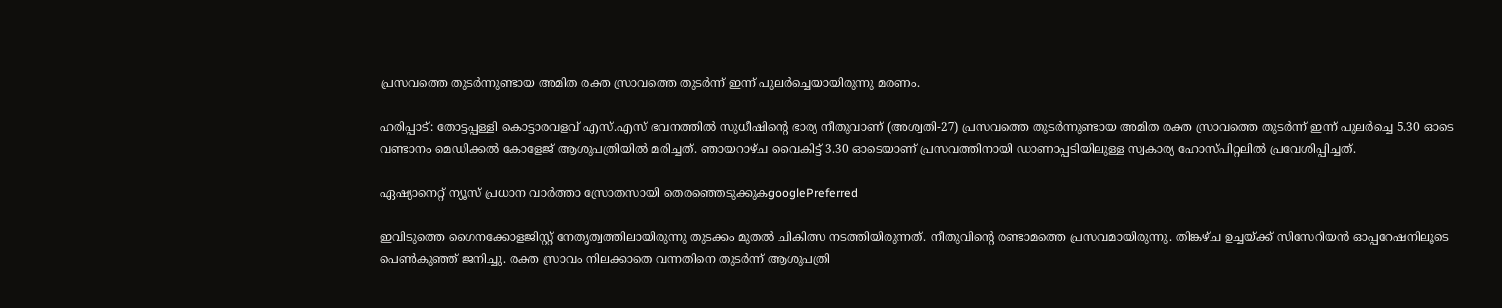പ്രസവത്തെ തുടർന്നുണ്ടായ അമിത രക്ത സ്രാവത്തെ തുടർന്ന് ഇന്ന് പുലർച്ചെയായിരുന്നു മരണം.

ഹരിപ്പാട്: തോട്ടപ്പള്ളി കൊട്ടാരവളവ് എസ്.എസ് ഭവനത്തിൽ സുധീഷിന്‍റെ ഭാര്യ നീതുവാണ് (അശ്വതി-27) പ്രസവത്തെ തുടർന്നുണ്ടായ അമിത രക്ത സ്രാവത്തെ തുടർന്ന് ഇന്ന് പുലർച്ചെ 5.30 ഓടെ വണ്ടാനം മെഡിക്കൽ കോളേജ് ആശുപത്രിയിൽ മരിച്ചത്. ഞായറാഴ്ച വൈകിട്ട് 3.30 ഓടെയാണ് പ്രസവത്തിനായി ഡാണാപ്പടിയിലുള്ള സ്വകാര്യ ഹോസ്പിറ്റലിൽ പ്രവേശിപ്പിച്ചത്.

ഏഷ്യാനെറ്റ് ന്യൂസ് പ്രധാന വാർത്താ സ്രോതസായി തെരഞ്ഞെടുക്കുകgooglePreferred

ഇവിടുത്തെ ഗൈനക്കോളജിസ്റ്റ് നേതൃത്വത്തിലായിരുന്നു തുടക്കം മുതൽ ചികിത്സ നടത്തിയിരുന്നത്. നീതുവിന്‍റെ രണ്ടാമത്തെ പ്രസവമായിരുന്നു. തിങ്കഴ്ച ഉച്ചയ്ക്ക് സിസേറിയൻ ഓപ്പറേഷനിലൂടെ പെൺകുഞ്ഞ് ജനിച്ചു. രക്ത സ്രാവം നിലക്കാതെ വന്നതിനെ തുടർന്ന് ആശുപത്രി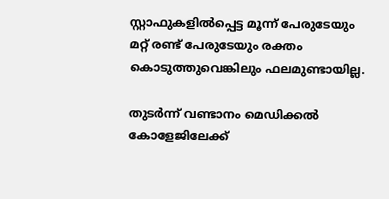സ്റ്റാഫുകളിൽപ്പെട്ട മൂന്ന് പേരുടേയും മറ്റ് രണ്ട് പേരുടേയും രക്തം കൊടുത്തുവെങ്കിലും ഫലമുണ്ടായില്ല.

തുടർന്ന് വണ്ടാനം മെഡിക്കൽ കോളേജിലേക്ക്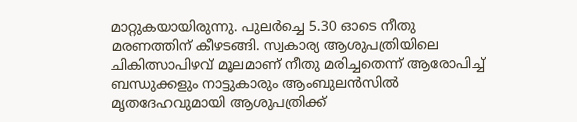മാറ്റുകയായിരുന്നു. പുലർച്ചെ 5.30 ഓടെ നീതു മരണത്തിന് കീഴടങ്ങി. സ്വകാര്യ ആശുപത്രിയിലെ ചികിത്സാപിഴവ് മൂലമാണ് നീതു മരിച്ചതെന്ന് ആരോപിച്ച് ബന്ധുക്കളും നാട്ടുകാരും ആംബുലൻസിൽ മൃതദേഹവുമായി ആശുപത്രിക്ക്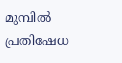മുമ്പിൽ പ്രതിഷേധ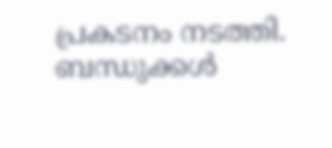പ്രകടനം നടത്തി. ബന്ധുക്കൾ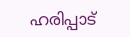ഹരിപ്പാട്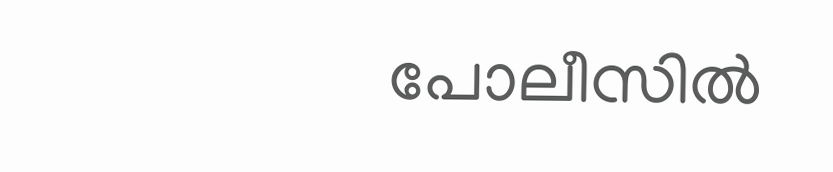പോലീസിൽ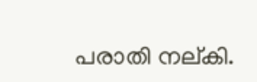പരാതി നല്കി.